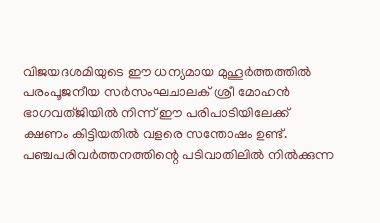വിജയദശമിയുടെ ഈ ധന്യമായ മുഹൂർത്തത്തിൽ പരംപൂജനീയ സർസംഘചാലക് ശ്രീ മോഹൻ ഭാഗവത്ജിയിൽ നിന്ന് ഈ പരിപാടിയിലേക്ക് ക്ഷണം കിട്ടിയതിൽ വളരെ സന്തോഷം ഉണ്ട്. പഞ്ചപരിവർത്തനത്തിന്റെ പടിവാതിലിൽ നിൽക്കുന്ന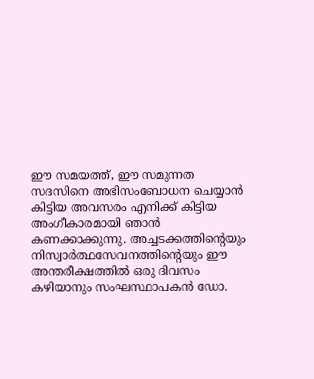ഈ സമയത്ത്, ഈ സമുന്നത സദസിനെ അഭിസംബോധന ചെയ്യാൻ കിട്ടിയ അവസരം എനിക്ക് കിട്ടിയ അംഗീകാരമായി ഞാൻ കണക്കാക്കുന്നു. അച്ചടക്കത്തിന്റെയും നിസ്വാർത്ഥസേവനത്തിന്റെയും ഈ അന്തരീക്ഷത്തിൽ ഒരു ദിവസം കഴിയാനും സംഘസ്ഥാപകൻ ഡോ.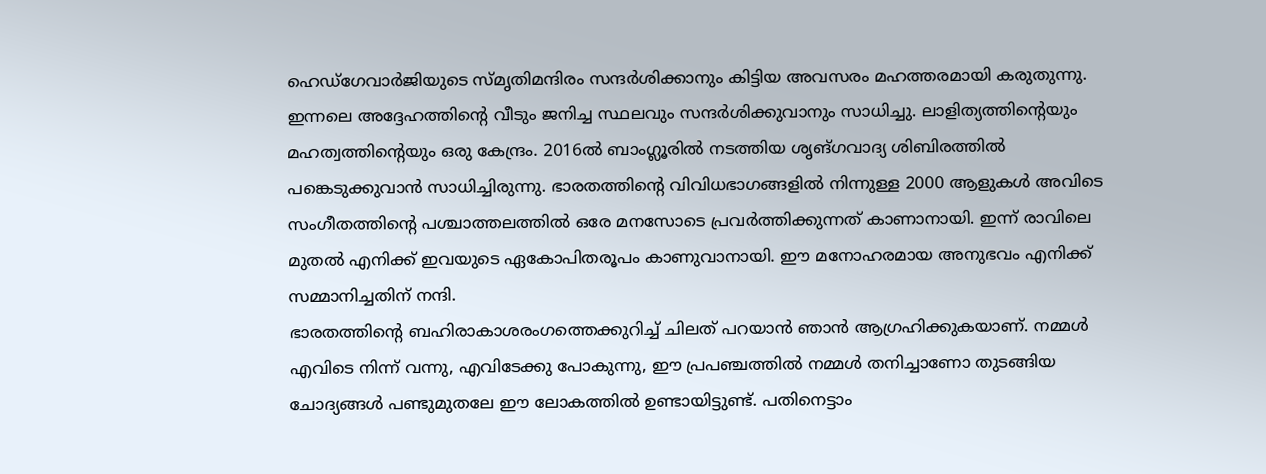ഹെഡ്ഗേവാർജിയുടെ സ്മൃതിമന്ദിരം സന്ദർശിക്കാനും കിട്ടിയ അവസരം മഹത്തരമായി കരുതുന്നു. ഇന്നലെ അദ്ദേഹത്തിന്റെ വീടും ജനിച്ച സ്ഥലവും സന്ദർശിക്കുവാനും സാധിച്ചു. ലാളിത്യത്തിന്റെയും മഹത്വത്തിന്റെയും ഒരു കേന്ദ്രം. 2016ൽ ബാംഗ്ലൂരിൽ നടത്തിയ ശൃങ്ഗവാദ്യ ശിബിരത്തിൽ പങ്കെടുക്കുവാൻ സാധിച്ചിരുന്നു. ഭാരതത്തിന്റെ വിവിധഭാഗങ്ങളിൽ നിന്നുള്ള 2000 ആളുകൾ അവിടെ സംഗീതത്തിന്റെ പശ്ചാത്തലത്തിൽ ഒരേ മനസോടെ പ്രവർത്തിക്കുന്നത് കാണാനായി. ഇന്ന് രാവിലെ മുതൽ എനിക്ക് ഇവയുടെ ഏകോപിതരൂപം കാണുവാനായി. ഈ മനോഹരമായ അനുഭവം എനിക്ക് സമ്മാനിച്ചതിന് നന്ദി.
ഭാരതത്തിന്റെ ബഹിരാകാശരംഗത്തെക്കുറിച്ച് ചിലത് പറയാൻ ഞാൻ ആഗ്രഹിക്കുകയാണ്. നമ്മൾ എവിടെ നിന്ന് വന്നു, എവിടേക്കു പോകുന്നു, ഈ പ്രപഞ്ചത്തിൽ നമ്മൾ തനിച്ചാണോ തുടങ്ങിയ ചോദ്യങ്ങൾ പണ്ടുമുതലേ ഈ ലോകത്തിൽ ഉണ്ടായിട്ടുണ്ട്. പതിനെട്ടാം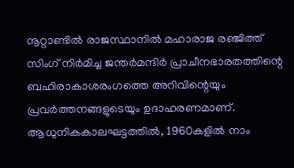നൂറ്റാണ്ടിൽ രാജസ്ഥാനിൽ മഹാരാജ രഞ്ജിത്ത് സിംഗ് നിർമിച്ച ജന്തർമന്ദിർ പ്രാചീനഭാരതത്തിന്റെ ബഹിരാകാശരംഗത്തെ അറിവിന്റെയും പ്രവർത്തനങ്ങളുടെയും ഉദാഹരണമാണ്. ആധുനികകാലഘട്ടത്തിൽ, 1960കളിൽ നാം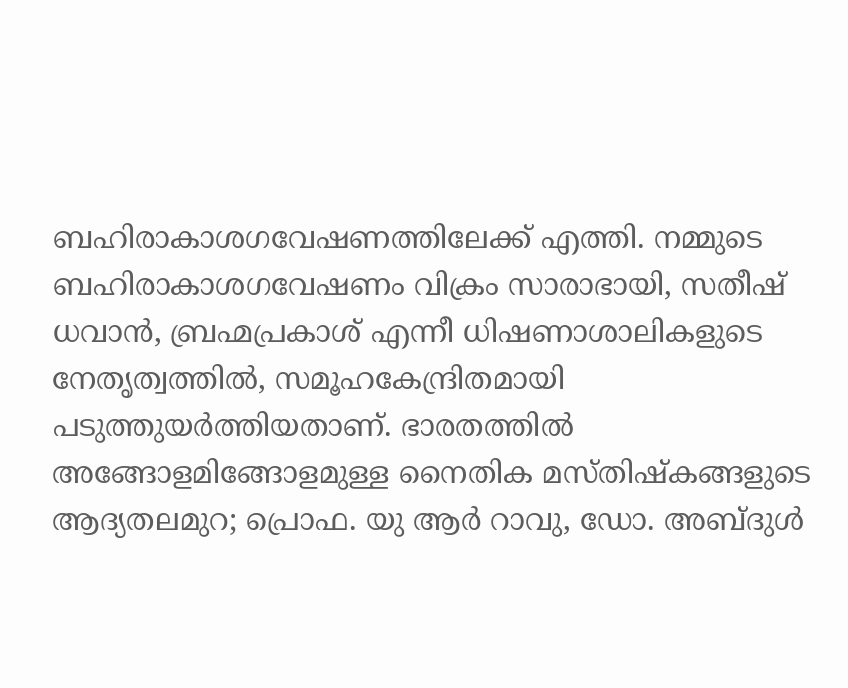ബഹിരാകാശഗവേഷണത്തിലേക്ക് എത്തി. നമ്മുടെ ബഹിരാകാശഗവേഷണം വിക്രം സാരാഭായി, സതീഷ് ധവാൻ, ബ്രഹ്മപ്രകാശ് എന്നീ ധിഷണാശാലികളുടെ നേതൃത്വത്തിൽ, സമൂഹകേന്ദ്രിതമായി പടുത്തുയർത്തിയതാണ്. ഭാരതത്തിൽ അങ്ങോളമിങ്ങോളമുള്ള നൈതിക മസ്തിഷ്കങ്ങളുടെ ആദ്യതലമുറ; പ്രൊഫ. യു ആർ റാവു, ഡോ. അബ്ദുൾ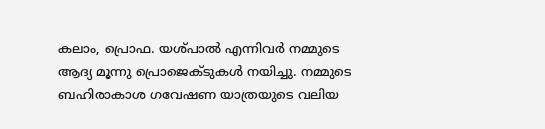കലാം, പ്രൊഫ. യശ്പാൽ എന്നിവർ നമ്മുടെ ആദ്യ മൂന്നു പ്രൊജെക്ടുകൾ നയിച്ചു. നമ്മുടെ ബഹിരാകാശ ഗവേഷണ യാത്രയുടെ വലിയ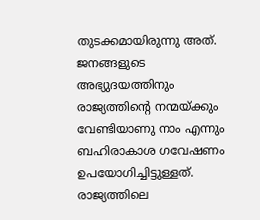തുടക്കമായിരുന്നു അത്. ജനങ്ങളുടെ അഭ്യുദയത്തിനും രാജ്യത്തിൻ്റെ നന്മയ്ക്കും വേണ്ടിയാണു നാം എന്നും ബഹിരാകാശ ഗവേഷണം ഉപയോഗിച്ചിട്ടുള്ളത്. രാജ്യത്തിലെ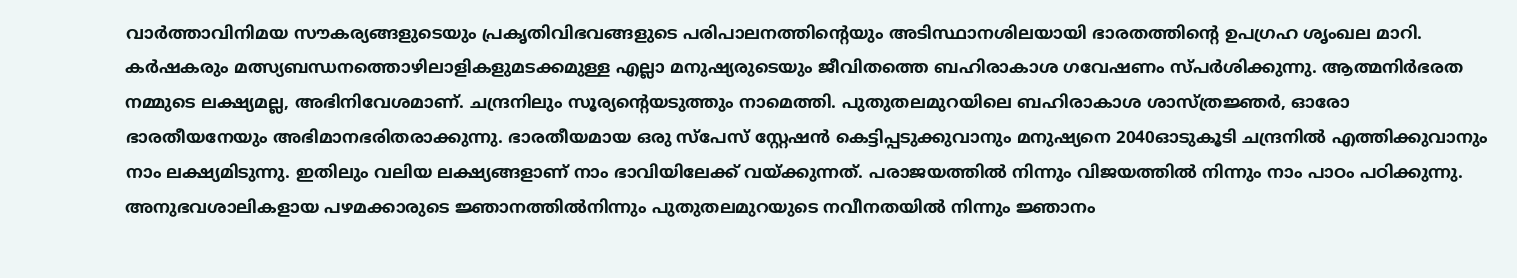വാർത്താവിനിമയ സൗകര്യങ്ങളുടെയും പ്രകൃതിവിഭവങ്ങളുടെ പരിപാലനത്തിന്റെയും അടിസ്ഥാനശിലയായി ഭാരതത്തിന്റെ ഉപഗ്രഹ ശൃംഖല മാറി. കർഷകരും മത്സ്യബന്ധനത്തൊഴിലാളികളുമടക്കമുള്ള എല്ലാ മനുഷ്യരുടെയും ജീവിതത്തെ ബഹിരാകാശ ഗവേഷണം സ്പർശിക്കുന്നു. ആത്മനിർഭരത നമ്മുടെ ലക്ഷ്യമല്ല, അഭിനിവേശമാണ്. ചന്ദ്രനിലും സൂര്യന്റെയടുത്തും നാമെത്തി. പുതുതലമുറയിലെ ബഹിരാകാശ ശാസ്ത്രജ്ഞർ, ഓരോ ഭാരതീയനേയും അഭിമാനഭരിതരാക്കുന്നു. ഭാരതീയമായ ഒരു സ്പേസ് സ്റ്റേഷൻ കെട്ടിപ്പടുക്കുവാനും മനുഷ്യനെ 2040ഓടുകൂടി ചന്ദ്രനിൽ എത്തിക്കുവാനും നാം ലക്ഷ്യമിടുന്നു. ഇതിലും വലിയ ലക്ഷ്യങ്ങളാണ് നാം ഭാവിയിലേക്ക് വയ്ക്കുന്നത്. പരാജയത്തിൽ നിന്നും വിജയത്തിൽ നിന്നും നാം പാഠം പഠിക്കുന്നു. അനുഭവശാലികളായ പഴമക്കാരുടെ ജ്ഞാനത്തിൽനിന്നും പുതുതലമുറയുടെ നവീനതയിൽ നിന്നും ജ്ഞാനം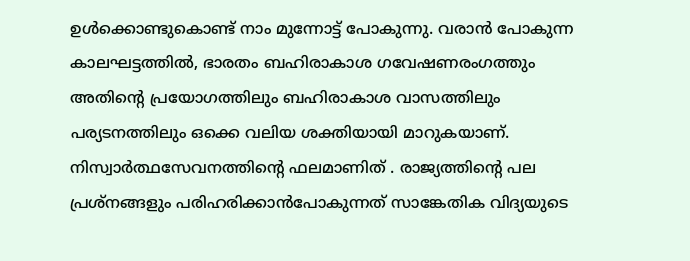ഉൾക്കൊണ്ടുകൊണ്ട് നാം മുന്നോട്ട് പോകുന്നു. വരാൻ പോകുന്ന കാലഘട്ടത്തിൽ, ഭാരതം ബഹിരാകാശ ഗവേഷണരംഗത്തും അതിന്റെ പ്രയോഗത്തിലും ബഹിരാകാശ വാസത്തിലും പര്യടനത്തിലും ഒക്കെ വലിയ ശക്തിയായി മാറുകയാണ്. നിസ്വാർത്ഥസേവനത്തിന്റെ ഫലമാണിത് . രാജ്യത്തിൻ്റെ പല പ്രശ്നങ്ങളും പരിഹരിക്കാൻപോകുന്നത് സാങ്കേതിക വിദ്യയുടെ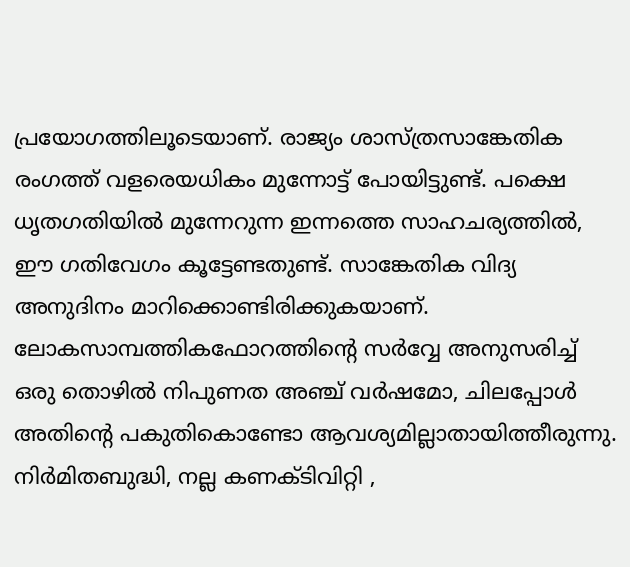പ്രയോഗത്തിലൂടെയാണ്. രാജ്യം ശാസ്ത്രസാങ്കേതിക രംഗത്ത് വളരെയധികം മുന്നോട്ട് പോയിട്ടുണ്ട്. പക്ഷെ ധൃതഗതിയിൽ മുന്നേറുന്ന ഇന്നത്തെ സാഹചര്യത്തിൽ, ഈ ഗതിവേഗം കൂട്ടേണ്ടതുണ്ട്. സാങ്കേതിക വിദ്യ അനുദിനം മാറിക്കൊണ്ടിരിക്കുകയാണ്. ലോകസാമ്പത്തികഫോറത്തിന്റെ സർവ്വേ അനുസരിച്ച് ഒരു തൊഴിൽ നിപുണത അഞ്ച് വർഷമോ, ചിലപ്പോൾ അതിന്റെ പകുതികൊണ്ടോ ആവശ്യമില്ലാതായിത്തീരുന്നു. നിർമിതബുദ്ധി, നല്ല കണക്ടിവിറ്റി ,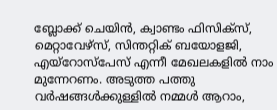ബ്ലോക്ക് ചെയിൻ, ക്വാണ്ടം ഫിസിക്സ്, മെറ്റാവേഴ്സ്, സിന്തറ്റിക് ബയോളജി, എയ്റോസ്പേസ് എന്നീ മേഖലകളിൽ നാം മുന്നേറണം. അടുത്ത പത്തു വർഷങ്ങൾക്കുള്ളിൽ നമ്മൾ ആറാം,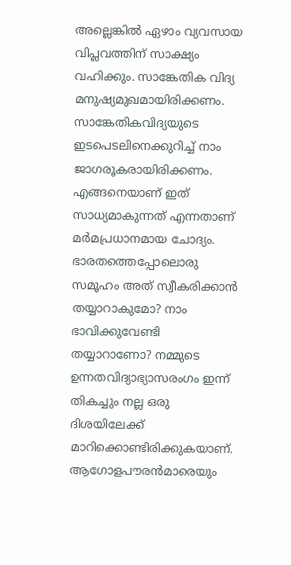അല്ലെങ്കിൽ ഏഴാം വ്യവസായ വിപ്ലവത്തിന് സാക്ഷ്യം വഹിക്കും. സാങ്കേതിക വിദ്യ മനുഷ്യമുഖമായിരിക്കണം. സാങ്കേതികവിദ്യയുടെ ഇടപെടലിനെക്കുറിച്ച് നാം ജാഗരൂകരായിരിക്കണം. എങ്ങനെയാണ് ഇത് സാധ്യമാകുന്നത് എന്നതാണ് മർമപ്രധാനമായ ചോദ്യം. ഭാരതത്തെപ്പോലൊരു സമൂഹം അത് സ്വീകരിക്കാൻ തയ്യാറാകുമോ? നാം ഭാവിക്കുവേണ്ടി തയ്യാറാണോ? നമ്മുടെ ഉന്നതവിദ്യാഭ്യാസരംഗം ഇന്ന് തികച്ചും നല്ല ഒരു ദിശയിലേക്ക് മാറിക്കൊണ്ടിരിക്കുകയാണ്. ആഗോളപൗരൻമാരെയും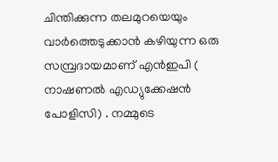ചിന്തിക്കുന്ന തലമുറയെയും വാർത്തെടുക്കാൻ കഴിയുന്ന ഒരു സമ്പ്രദായമാണ് എൻഇപി ( നാഷണൽ എഡ്യുക്കേഷൻ പോളിസി) . നമ്മുടെ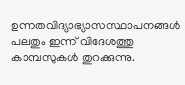ഉന്നതവിദ്യാഭ്യാസസ്ഥാപനങ്ങൾ പലതും ഇന്ന് വിദേശത്തു കാമ്പസുകൾ തുറക്കുന്നു.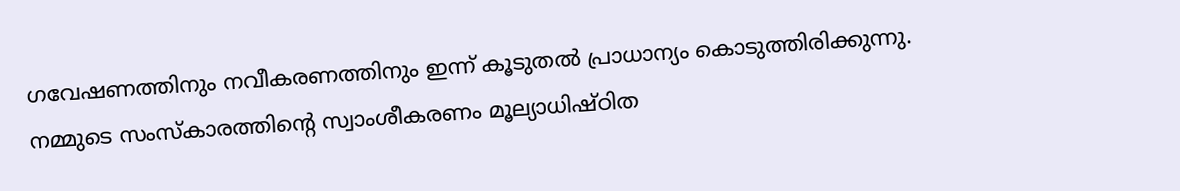ഗവേഷണത്തിനും നവീകരണത്തിനും ഇന്ന് കൂടുതൽ പ്രാധാന്യം കൊടുത്തിരിക്കുന്നു.
നമ്മുടെ സംസ്കാരത്തിന്റെ സ്വാംശീകരണം മൂല്യാധിഷ്ഠിത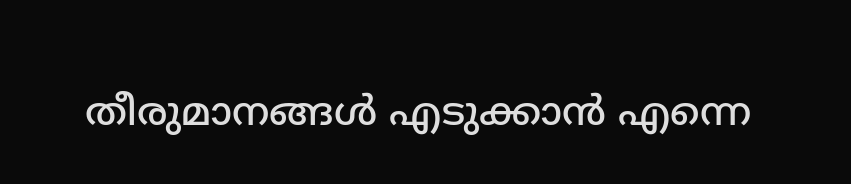തീരുമാനങ്ങൾ എടുക്കാൻ എന്നെ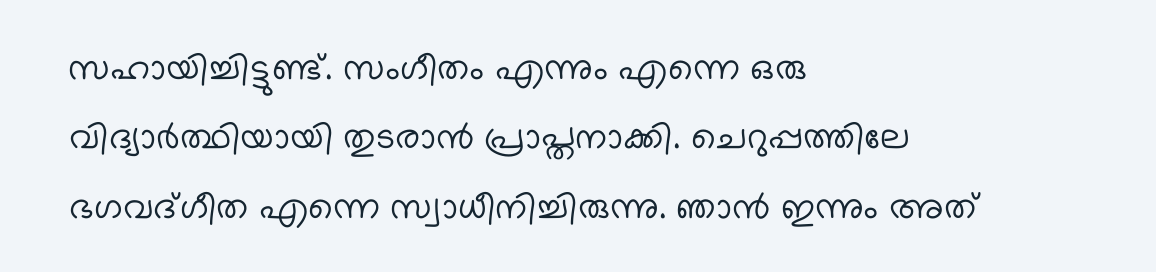സഹായിച്ചിട്ടുണ്ട്. സംഗീതം എന്നും എന്നെ ഒരു വിദ്യാർത്ഥിയായി തുടരാൻ പ്രാപ്തനാക്കി. ചെറുപ്പത്തിലേ ഭഗവദ്ഗീത എന്നെ സ്വാധീനിച്ചിരുന്നു. ഞാൻ ഇന്നും അത്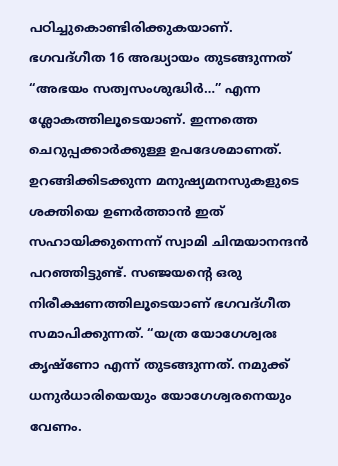പഠിച്ചുകൊണ്ടിരിക്കുകയാണ്. ഭഗവദ്ഗീത 16 അദ്ധ്യായം തുടങ്ങുന്നത് “അഭയം സത്വസംശുദ്ധിർ…” എന്ന ശ്ലോകത്തിലൂടെയാണ്. ഇന്നത്തെ ചെറുപ്പക്കാർക്കുള്ള ഉപദേശമാണത്. ഉറങ്ങിക്കിടക്കുന്ന മനുഷ്യമനസുകളുടെ ശക്തിയെ ഉണർത്താൻ ഇത് സഹായിക്കുന്നെന്ന് സ്വാമി ചിന്മയാനന്ദൻ പറഞ്ഞിട്ടുണ്ട്. സഞ്ജയന്റെ ഒരു നിരീക്ഷണത്തിലൂടെയാണ് ഭഗവദ്ഗീത സമാപിക്കുന്നത്. “യത്ര യോഗേശ്വരഃ കൃഷ്ണോ എന്ന് തുടങ്ങുന്നത്. നമുക്ക് ധനുർധാരിയെയും യോഗേശ്വരനെയും വേണം.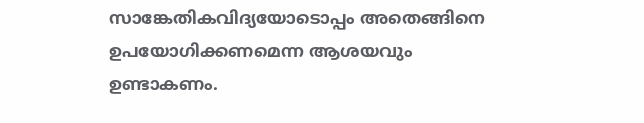സാങ്കേതികവിദ്യയോടൊപ്പം അതെങ്ങിനെ ഉപയോഗിക്കണമെന്ന ആശയവും ഉണ്ടാകണം.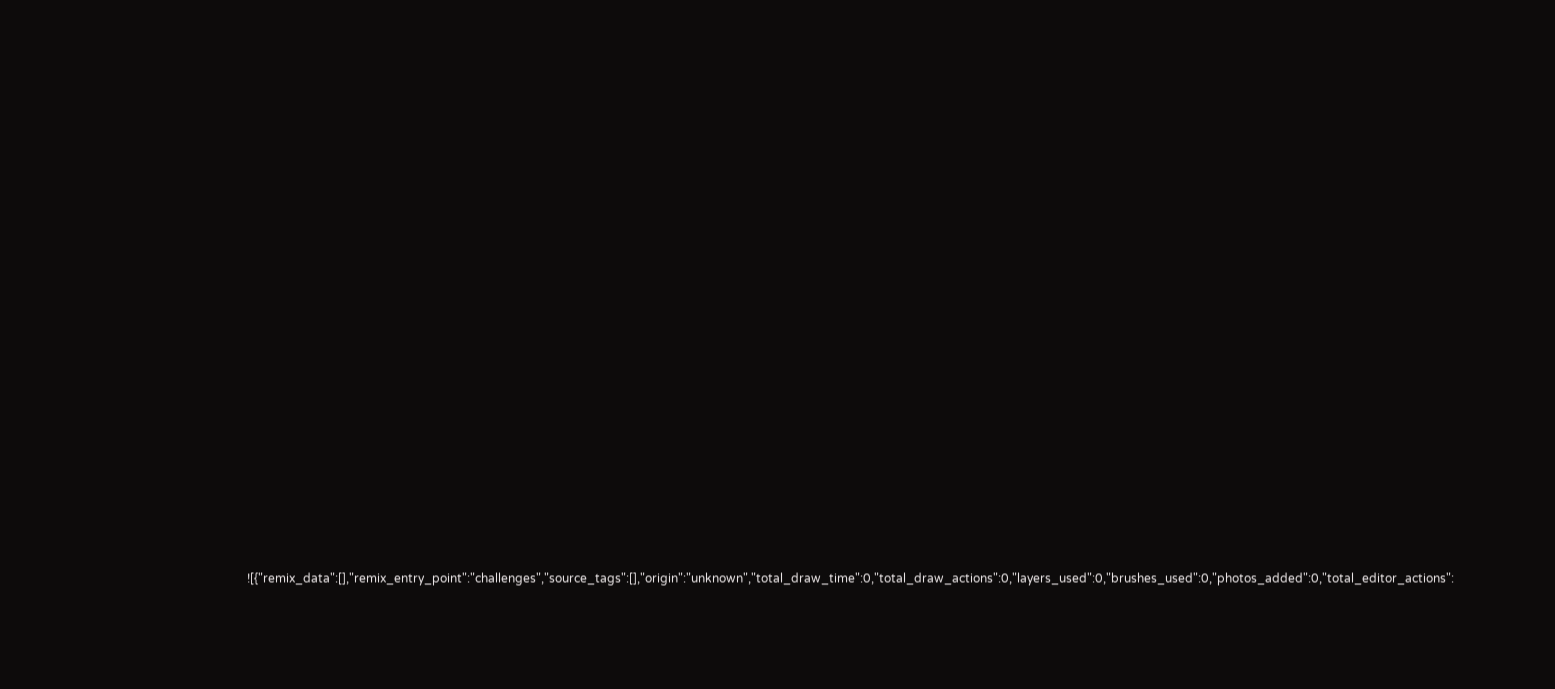![{"remix_data":[],"remix_entry_point":"challenges","source_tags":[],"origin":"unknown","total_draw_time":0,"total_draw_actions":0,"layers_used":0,"brushes_used":0,"photos_added":0,"total_editor_actions":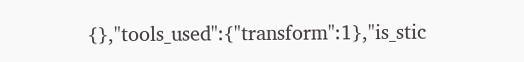{},"tools_used":{"transform":1},"is_stic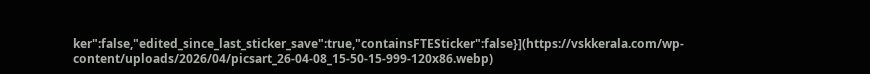ker":false,"edited_since_last_sticker_save":true,"containsFTESticker":false}](https://vskkerala.com/wp-content/uploads/2026/04/picsart_26-04-08_15-50-15-999-120x86.webp)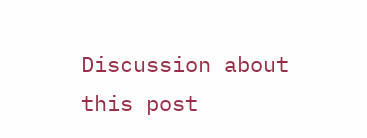Discussion about this post